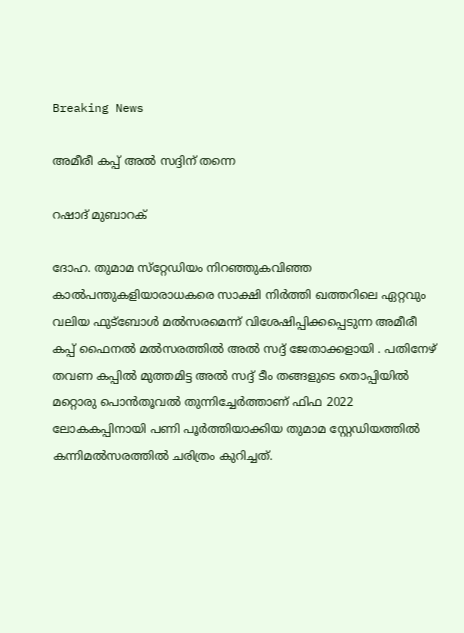Breaking News

അമീരീ കപ്പ് അല്‍ സദ്ദിന് തന്നെ

റഷാദ് മുബാറക്

ദോഹ. തുമാമ സ്‌റ്റേഡിയം നിറഞ്ഞുകവിഞ്ഞ കാല്‍പന്തുകളിയാരാധകരെ സാക്ഷി നിര്‍ത്തി ഖത്തറിലെ ഏറ്റവും വലിയ ഫുട്‌ബോള്‍ മല്‍സരമെന്ന് വിശേഷിപ്പിക്കപ്പെടുന്ന അമീരീ കപ്പ് ഫൈനല്‍ മല്‍സരത്തില്‍ അല്‍ സദ്ദ് ജേതാക്കളായി . പതിനേഴ് തവണ കപ്പില്‍ മുത്തമിട്ട അല്‍ സദ്ദ് ടീം തങ്ങളുടെ തൊപ്പിയില്‍ മറ്റൊരു പൊന്‍തൂവല്‍ തുന്നിച്ചേര്‍ത്താണ് ഫിഫ 2022 ലോകകപ്പിനായി പണി പൂര്‍ത്തിയാക്കിയ തുമാമ സ്റ്റേഡിയത്തില്‍ കന്നിമല്‍സരത്തില്‍ ചരിത്രം കുറിച്ചത്.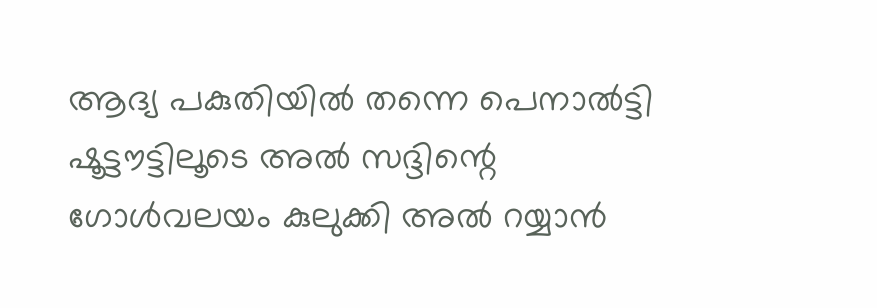ആദ്യ പകുതിയില്‍ തന്നെ പെനാല്‍ട്ടി ഷൂട്ടൗട്ടിലൂടെ അല്‍ സദ്ദിന്റെ ഗോള്‍വലയം കുലുക്കി അല്‍ റയ്യാന്‍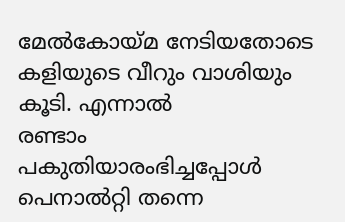മേല്‍കോയ്മ നേടിയതോടെ കളിയുടെ വീറും വാശിയും കൂടി. എന്നാല്‍
രണ്ടാം പകുതിയാരംഭിച്ചപ്പോള്‍ പെനാല്‍റ്റി തന്നെ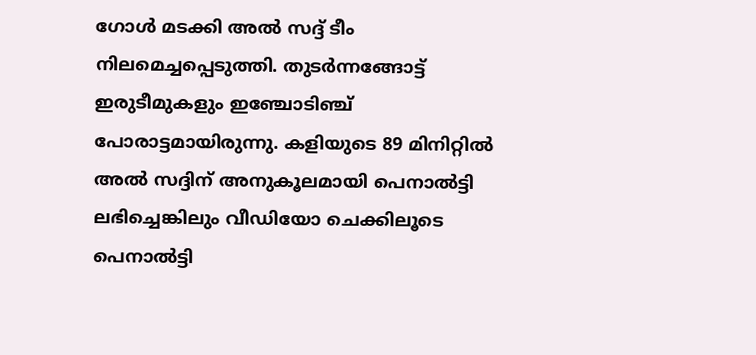ഗോള്‍ മടക്കി അല്‍ സദ്ദ് ടീം നിലമെച്ചപ്പെടുത്തി. തുടര്‍ന്നങ്ങോട്ട് ഇരുടീമുകളും ഇഞ്ചോടിഞ്ച് പോരാട്ടമായിരുന്നു. കളിയുടെ 89 മിനിറ്റില്‍ അല്‍ സദ്ദിന് അനുകൂലമായി പെനാല്‍ട്ടി ലഭിച്ചെങ്കിലും വീഡിയോ ചെക്കിലൂടെ പെനാല്‍ട്ടി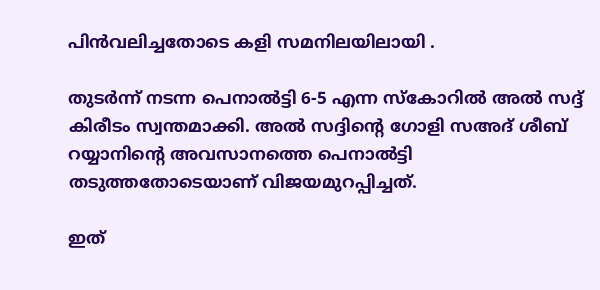പിന്‍വലിച്ചതോടെ കളി സമനിലയിലായി .

തുടര്‍ന്ന് നടന്ന പെനാല്‍ട്ടി 6-5 എന്ന സ്‌കോറില്‍ അല്‍ സദ്ദ് കിരീടം സ്വന്തമാക്കി. അല്‍ സദ്ദിന്റെ ഗോളി സഅദ് ശീബ് റയ്യാനിന്റെ അവസാനത്തെ പെനാല്‍ട്ടി തടുത്തതോടെയാണ് വിജയമുറപ്പിച്ചത്.

ഇത്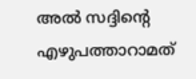അല്‍ സദ്ദിന്റെ എഴുപത്താറാമത്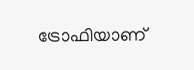ട്രോഫിയാണ്